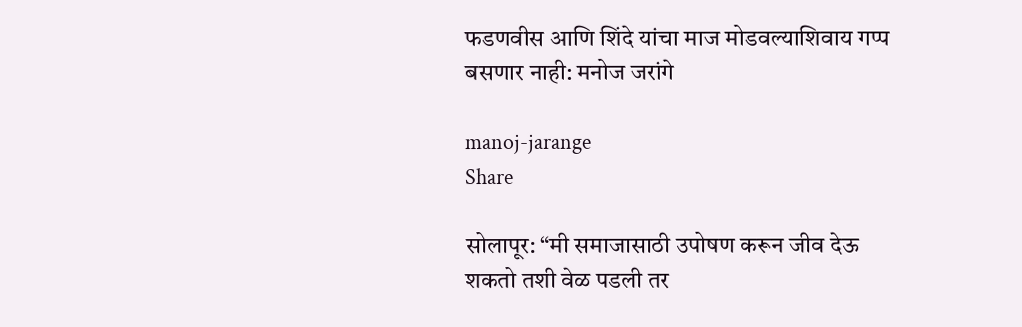फडणवीस आणि शिंदे यांचा माज मोडवल्याशिवाय गप्प बसणार नाही: मनोज जरांगे

manoj-jarange
Share

सोलापूर: “मी समाजासाठी उपोषण करून जीव देऊ शकतो तशी वेळ पडली तर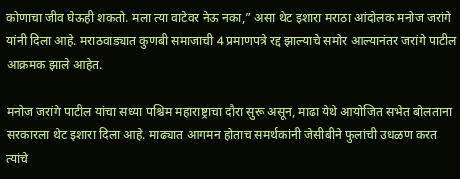कोणाचा जीव घेऊही शकतो. मला त्या वाटेवर नेऊ नका,” असा थेट इशारा मराठा आंदोलक मनोज जरांगे यांनी दिला आहे. मराठवाड्यात कुणबी समाजाची 4 प्रमाणपत्रे रद्द झाल्याचे समोर आल्यानंतर जरांगे पाटील आक्रमक झाले आहेत.

मनोज जरांगे पाटील यांचा सध्या पश्चिम महाराष्ट्राचा दौरा सुरू असून, माढा येथे आयोजित सभेत बोलताना सरकारला थेट इशारा दिला आहे. माढ्यात आगमन होताच समर्थकांनी जेसीबीने फुलांची उधळण करत त्यांचे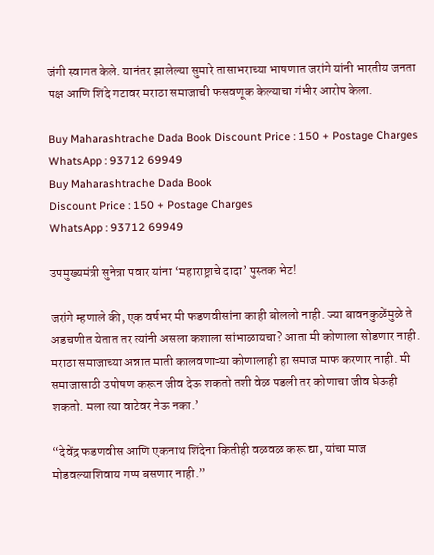जंगी स्वागत केले. यानंतर झालेल्या सुमारे तासाभराच्या भाषणात जरांगे यांनी भारतीय जनता पक्ष आणि शिंदे गटावर मराठा समाजाची फसवणूक केल्याचा गंभीर आरोप केला.

Buy Maharashtrache Dada Book Discount Price : 150 + Postage Charges WhatsApp : 93712 69949
Buy Maharashtrache Dada Book
Discount Price : 150 + Postage Charges
WhatsApp : 93712 69949

उपमुख्यमंत्री सुनेत्रा पवार यांना ‘महाराष्ट्राचे दादा’ पुस्तक भेट!

जरांगे म्हणाले की, एक वर्षभर मी फडणवीसांना काही बोललो नाही. ज्या बावनकुळेंमुळे ते अडचणीत येतात तर त्यांनी असला कशाला सांभाळायचा? आता मी कोणाला सोडणार नाही. मराठा समाजाच्या अन्नात माती कालवणाऱ्या कोणालाही हा समाज माफ करणार नाही. मी समाजासाठी उपोषण करून जीव देऊ शकतो तशी वेळ पडली तर कोणाचा जीव घेऊही शकतो. मला त्या वाटेवर नेऊ नका.’

“देवेंद्र फडणवीस आणि एकनाथ शिंदेना कितीही वळवळ करू द्या, यांचा माज मोडवल्याशिवाय गप्प बसणार नाही.”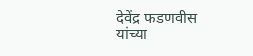देवेंद्र फडणवीस यांच्या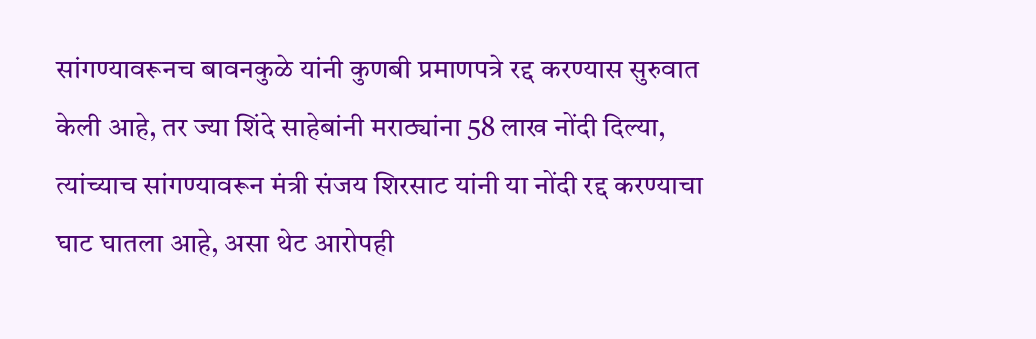सांगण्यावरूनच बावनकुळे यांनी कुणबी प्रमाणपत्रे रद्द करण्यास सुरुवात केली आहे, तर ज्या शिंदे साहेबांनी मराठ्यांना 58 लाख नोंदी दिल्या, त्यांच्याच सांगण्यावरून मंत्री संजय शिरसाट यांनी या नोंदी रद्द करण्याचा घाट घातला आहे, असा थेट आरोपही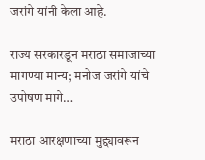जरांगे यांनी केला आहे.

राज्य सरकारडून मराठा समाजाच्या मागण्या मान्य; मनोज जरांगे यांचे उपोषण मागे…

मराठा आरक्षणाच्या मुद्द्यावरून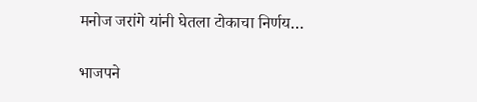मनोज जरांगे यांनी घेतला टोकाचा निर्णय…

भाजपने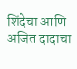शिंदेचा आणि अजित दादाचा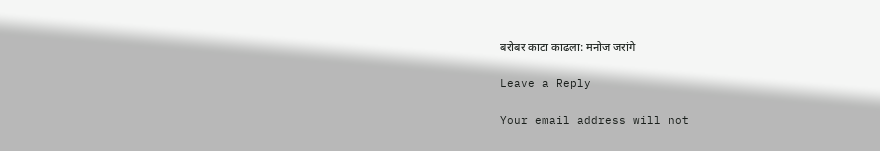बरोबर काटा काढला: मनोज जरांगे

Leave a Reply

Your email address will not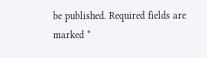be published. Required fields are marked *